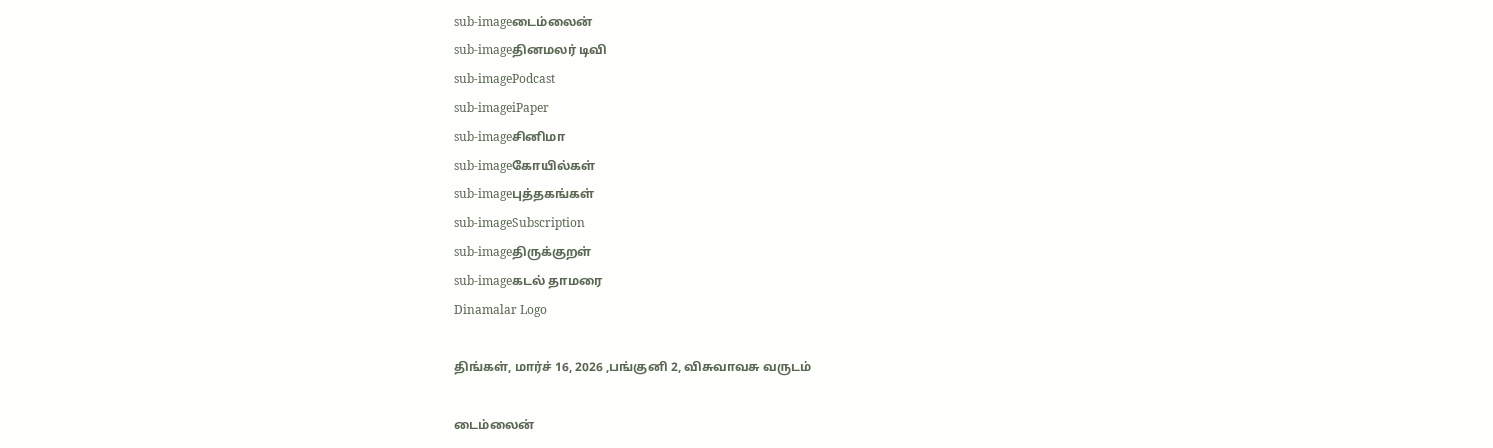sub-imageடைம்லைன்
sub-imageதினமலர் டிவி
sub-imagePodcast
sub-imageiPaper
sub-imageசினிமா
sub-imageகோயில்கள்
sub-imageபுத்தகங்கள்
sub-imageSubscription
sub-imageதிருக்குறள்
sub-imageகடல் தாமரை
Dinamalar Logo

திங்கள், மார்ச் 16, 2026 ,பங்குனி 2, விசுவாவசு வருடம்

டைம்லைன்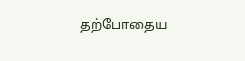தற்போதைய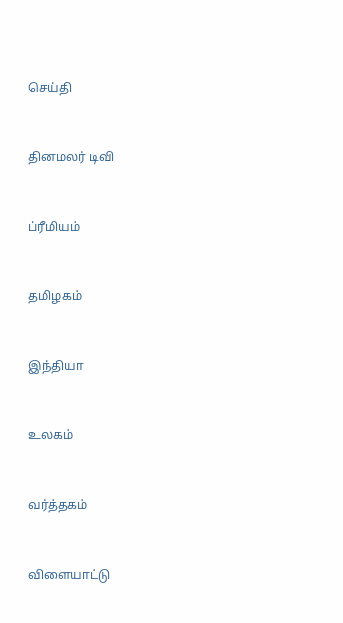செய்தி


தினமலர் டிவி


ப்ரீமியம்


தமிழகம்


இந்தியா


உலகம்


வர்த்தகம்


விளையாட்டு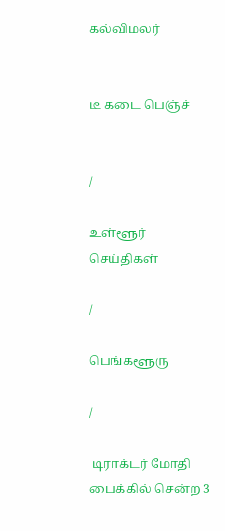கல்விமலர்


டீ கடை பெஞ்ச்


/

உள்ளூர் செய்திகள்

/

பெங்களூரு

/

 டிராக்டர் மோதி பைக்கில் சென்ற 3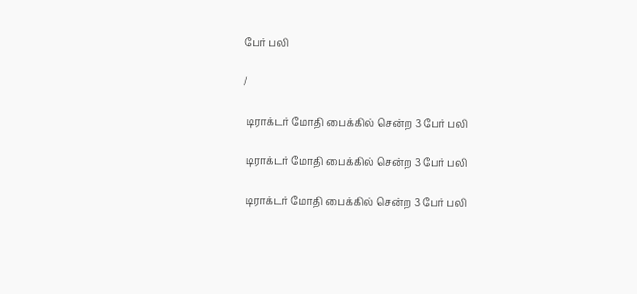பேர் பலி

/

 டிராக்டர் மோதி பைக்கில் சென்ற 3 பேர் பலி

 டிராக்டர் மோதி பைக்கில் சென்ற 3 பேர் பலி

 டிராக்டர் மோதி பைக்கில் சென்ற 3 பேர் பலி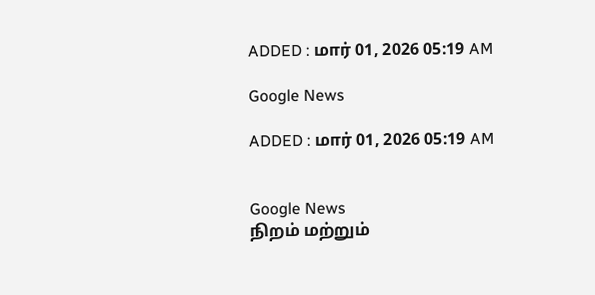ADDED : மார் 01, 2026 05:19 AM

Google News

ADDED : மார் 01, 2026 05:19 AM


Google News
நிறம் மற்றும்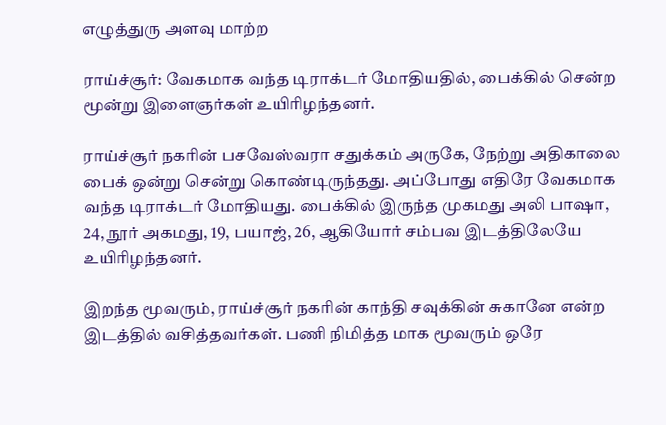எழுத்துரு அளவு மாற்ற

ராய்ச்சூர்: வேகமாக வந்த டிராக்டர் மோதியதில், பைக்கில் சென்ற மூன்று இளைஞர்கள் உயிரிழந்தனர்.

ராய்ச்சூர் நகரின் பசவேஸ்வரா சதுக்கம் அருகே, நேற்று அதிகாலை பைக் ஒன்று சென்று கொண்டிருந்தது. அப்போது எதிரே வேகமாக வந்த டிராக்டர் மோதியது. பைக்கில் இருந்த முகமது அலி பாஷா, 24, நூர் அகமது, 19, பயாஜ், 26, ஆகியோர் சம்பவ இடத்திலேயே உயிரிழந்தனர்.

இறந்த மூவரும், ராய்ச்சூர் நகரின் காந்தி சவுக்கின் சுகானே என்ற இடத்தில் வசித்தவர்கள். பணி நிமித்த மாக மூவரும் ஒரே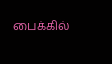பைக்கில்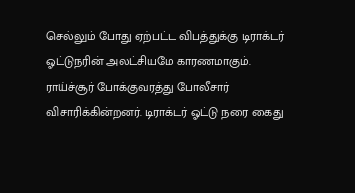செல்லும் போது ஏற்பட்ட விபத்துக்கு டிராக்டர் ஓட்டுநரின் அலட்சியமே காரணமாகும். ராய்ச்சூர் போக்குவரத்து போலீசார் விசாரிக்கின்றனர். டிராக்டர் ஓட்டு நரை கைது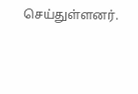செய்துள்ளனர்.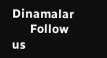Dinamalar
      Follow us